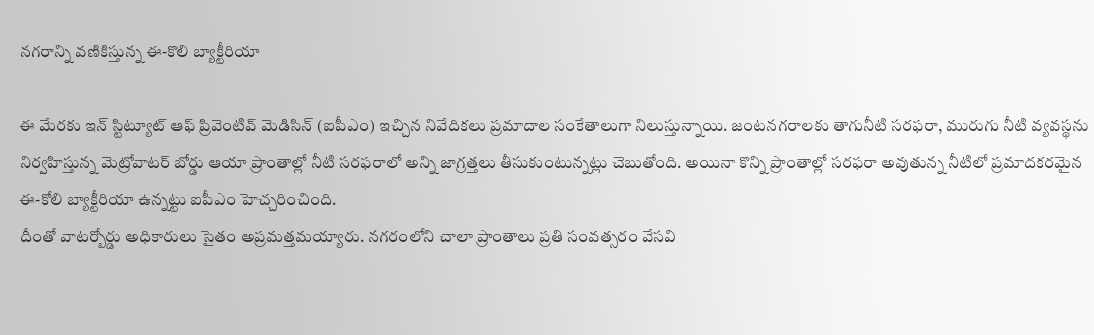నగరాన్ని వణికిస్తున్న ఈ-కొలి బ్యాక్టీరియా

ఈ మేరకు ఇన్ స్టిట్యూట్ ఆఫ్ ప్రివెంటివ్ మెడిసిన్ (ఐపీఎం) ఇచ్చిన నివేదికలు ప్రమాదాల సంకేతాలుగా నిలుస్తున్నాయి. జంటనగరాలకు తాగునీటి సరఫరా, మురుగు నీటి వ్యవస్థను నిర్వహిస్తున్న మెట్రోవాటర్ బోర్డు ఆయా ప్రాంతాల్లో నీటి సరఫరాలో అన్ని జాగ్రత్తలు తీసుకుంటున్నట్లు చెబుతోంది. అయినా కొన్ని ప్రాంతాల్లో సరఫరా అవుతున్న నీటిలో ప్రమాదకరమైన ఈ-కోలి బ్యాక్టీరియా ఉన్నట్టు ఐపీఎం హెచ్చరించింది.
దీంతో వాటర్బోర్డు అధికారులు సైతం అప్రమత్తమయ్యారు. నగరంలోని చాలా ప్రాంతాలు ప్రతి సంవత్సరం వేసవి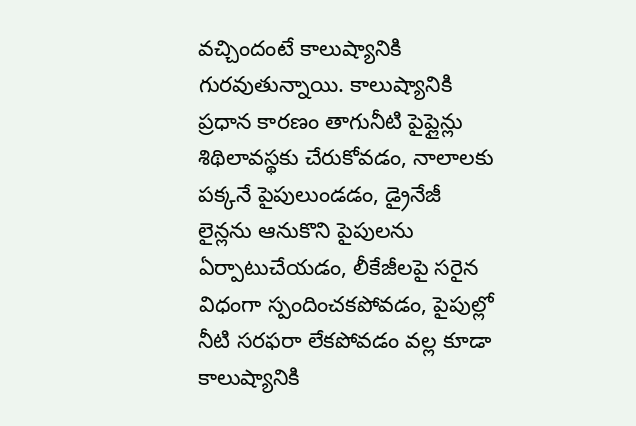వచ్చిందంటే కాలుష్యానికి గురవుతున్నాయి. కాలుష్యానికి ప్రధాన కారణం తాగునీటి పైప్లైన్లు శిథిలావస్థకు చేరుకోవడం, నాలాలకు పక్కనే పైపులుండడం, డ్రైనేజీ లైన్లను ఆనుకొని పైపులను ఏర్పాటుచేయడం, లీకేజీలపై సరైన విధంగా స్పందించకపోవడం, పైపుల్లో నీటి సరఫరా లేకపోవడం వల్ల కూడా కాలుష్యానికి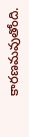కారణమవుతోంది.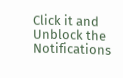Click it and Unblock the Notifications